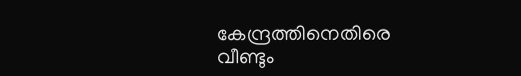കേന്ദ്രത്തിനെതിരെ വീണ്ടും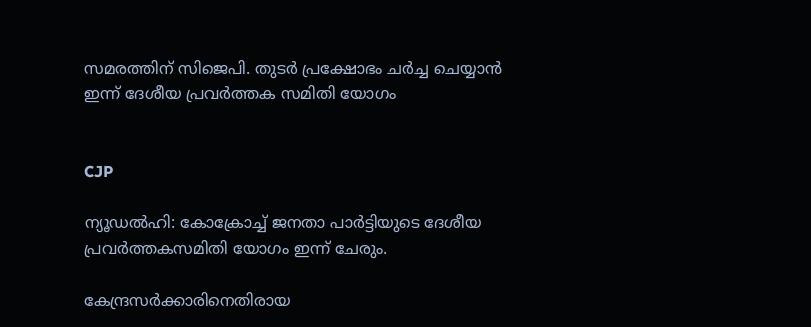സമരത്തിന് സിജെപി. തുടര്‍ പ്രക്ഷോഭം ചര്‍ച്ച ചെയ്യാന്‍ ഇന്ന് ദേശീയ പ്രവര്‍ത്തക സമിതി യോഗം


CJP

ന്യൂഡല്‍ഹി: കോക്രോച്ച് ജനതാ പാര്‍ട്ടിയുടെ ദേശീയ പ്രവര്‍ത്തകസമിതി യോഗം ഇന്ന് ചേരും.

കേന്ദ്രസര്‍ക്കാരിനെതിരായ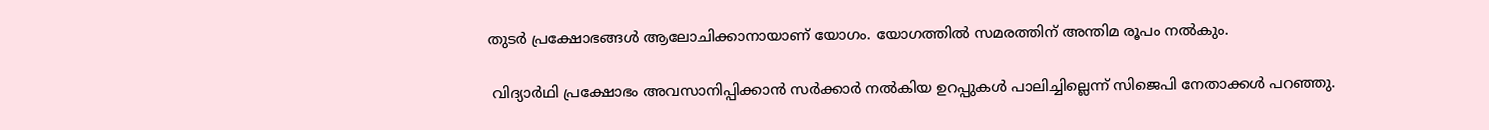തുടര്‍ പ്രക്ഷോഭങ്ങള്‍ ആലോചിക്കാനായാണ് യോഗം. യോഗത്തില്‍ സമരത്തിന് അന്തിമ രൂപം നല്‍കും.

 വിദ്യാര്‍ഥി പ്രക്ഷോഭം അവസാനിപ്പിക്കാന്‍ സര്‍ക്കാര്‍ നല്‍കിയ ഉറപ്പുകള്‍ പാലിച്ചില്ലെന്ന് സിജെപി നേതാക്കള്‍ പറഞ്ഞു.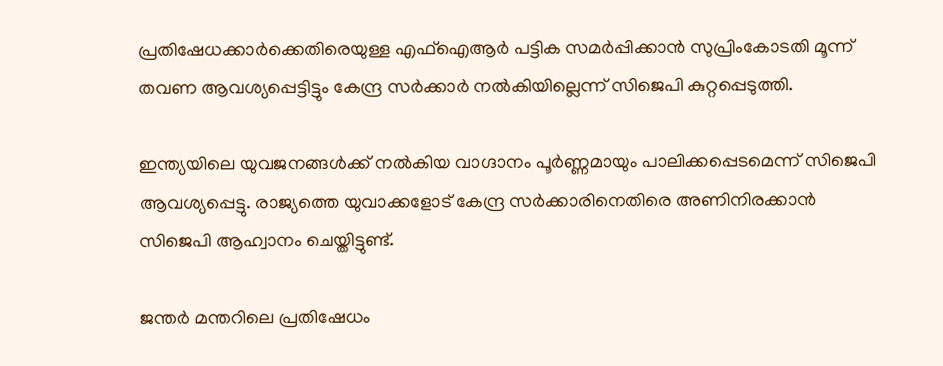പ്രതിഷേധക്കാര്‍ക്കെതിരെയുള്ള എഫ്‌ഐആര്‍ പട്ടിക സമര്‍പ്പിക്കാന്‍ സുപ്രിംകോടതി മൂന്ന് തവണ ആവശ്യപ്പെട്ടിട്ടും കേന്ദ്ര സര്‍ക്കാര്‍ നല്‍കിയില്ലെന്ന് സിജെപി കുറ്റപ്പെടുത്തി.

ഇന്ത്യയിലെ യുവജനങ്ങള്‍ക്ക് നല്‍കിയ വാഗ്ദാനം പൂര്‍ണ്ണമായും പാലിക്കപ്പെടമെന്ന് സിജെപി ആവശ്യപ്പെട്ടു. രാജ്യത്തെ യുവാക്കളോട് കേന്ദ്ര സര്‍ക്കാരിനെതിരെ അണിനിരക്കാന്‍ സിജെപി ആഹ്വാനം ചെയ്തിട്ടുണ്ട്.

ജന്തര്‍ മന്തറിലെ പ്രതിഷേധം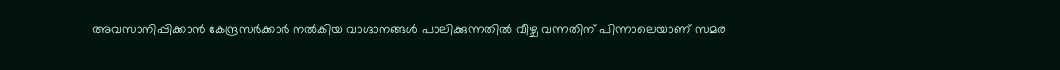അവസാനിപ്പിക്കാന്‍ കേന്ദ്രസര്‍ക്കാര്‍ നല്‍കിയ വാഗ്ദാനങ്ങള്‍ പാലിക്കുന്നതില്‍ വീഴ്ച വന്നതിന് പിന്നാലെയാണ് സമര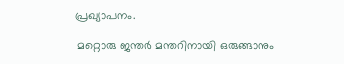പ്രഖ്യാപനം.

 മറ്റൊരു ജന്തര്‍ മന്തറിനായി ഒരുങ്ങാനും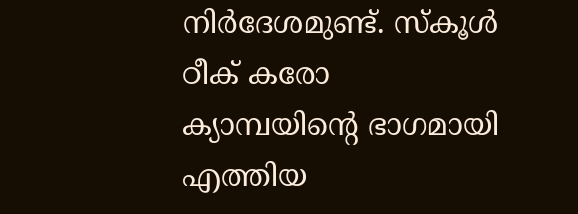നിര്‍ദേശമുണ്ട്. സ്‌കൂള്‍ ഠീക് കരോ ക്യാമ്പയിന്റെ ഭാഗമായി എത്തിയ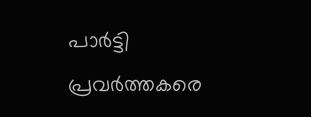പാര്‍ട്ടി പ്രവര്‍ത്തകരെ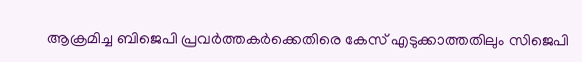ആക്രമിച്ച ബിജെപി പ്രവര്‍ത്തകര്‍ക്കെതിരെ കേസ് എടുക്കാത്തതിലും സിജെപി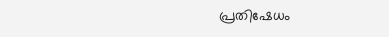പ്രതിഷേധം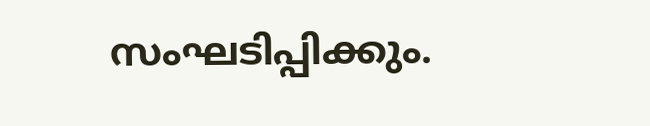സംഘടിപ്പിക്കും.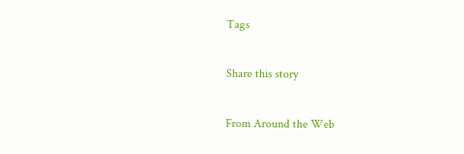Tags

Share this story

From Around the Web